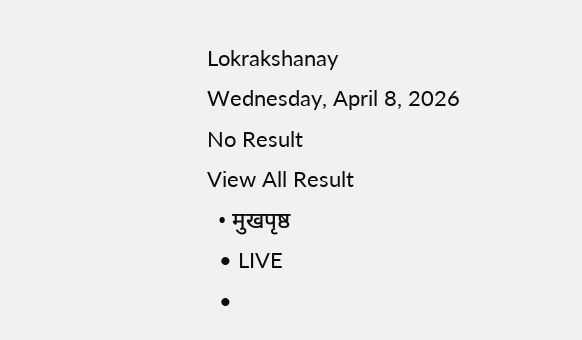Lokrakshanay
Wednesday, April 8, 2026
No Result
View All Result
  • मुखपृष्ठ
  • LIVE
  •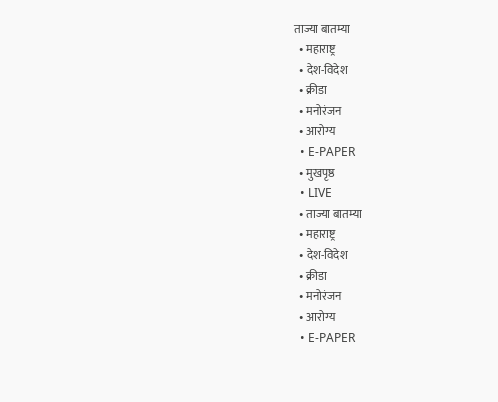ताज्या बातम्या
  • महाराष्ट्र
  • देश-विदेश
  • क्रीडा
  • मनोरंजन
  • आरोग्य
  • E-PAPER
  • मुखपृष्ठ
  • LIVE
  • ताज्या बातम्या
  • महाराष्ट्र
  • देश-विदेश
  • क्रीडा
  • मनोरंजन
  • आरोग्य
  • E-PAPER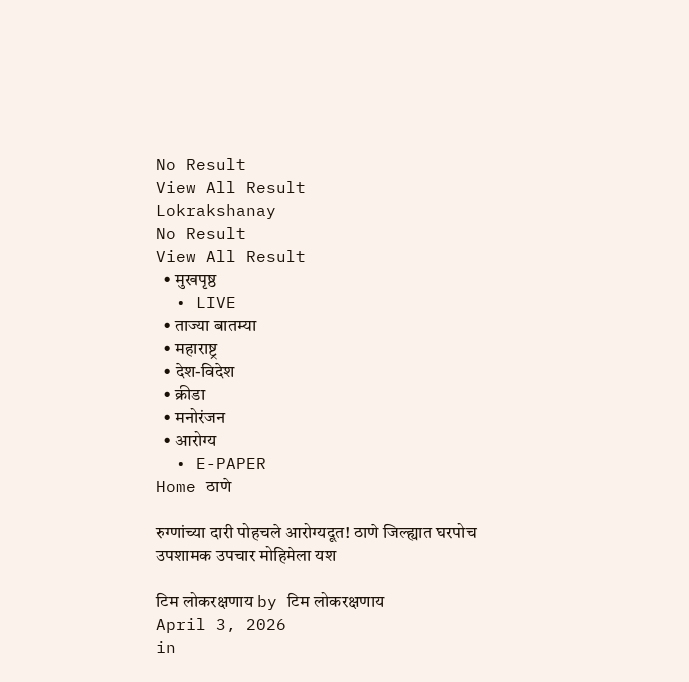No Result
View All Result
Lokrakshanay
No Result
View All Result
  • मुखपृष्ठ
  • LIVE
  • ताज्या बातम्या
  • महाराष्ट्र
  • देश-विदेश
  • क्रीडा
  • मनोरंजन
  • आरोग्य
  • E-PAPER
Home ठाणे

रुग्णांच्या दारी पोहचले आरोग्यदूत! ठाणे जिल्ह्यात घरपोच उपशामक उपचार मोहिमेला यश

टिम लोकरक्षणाय by टिम लोकरक्षणाय
April 3, 2026
in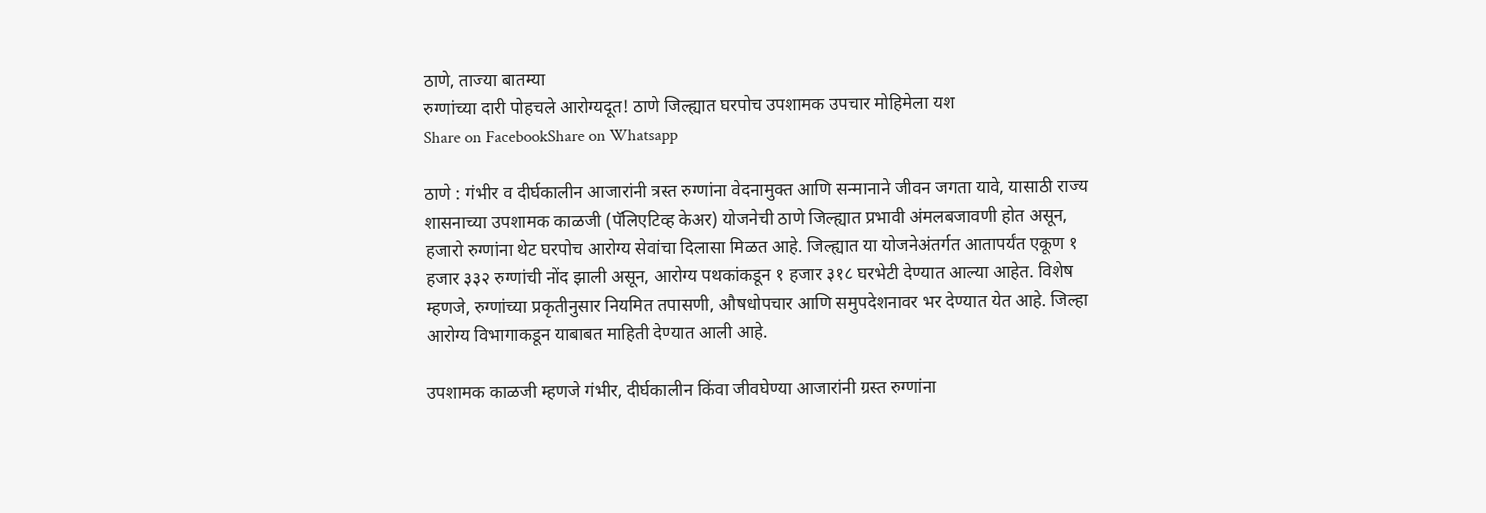ठाणे, ताज्या बातम्या
रुग्णांच्या दारी पोहचले आरोग्यदूत! ठाणे जिल्ह्यात घरपोच उपशामक उपचार मोहिमेला यश
Share on FacebookShare on Whatsapp

ठाणे : गंभीर व दीर्घकालीन आजारांनी त्रस्त रुग्णांना वेदनामुक्त आणि सन्मानाने जीवन जगता यावे, यासाठी राज्य शासनाच्या उपशामक काळजी (पॅलिएटिव्ह केअर) योजनेची ठाणे जिल्ह्यात प्रभावी अंमलबजावणी होत असून, हजारो रुग्णांना थेट घरपोच आरोग्य सेवांचा दिलासा मिळत आहे. जिल्ह्यात या योजनेअंतर्गत आतापर्यंत एकूण १ हजार ३३२ रुग्णांची नोंद झाली असून, आरोग्य पथकांकडून १ हजार ३१८ घरभेटी देण्यात आल्या आहेत. विशेष म्हणजे, रुग्णांच्या प्रकृतीनुसार नियमित तपासणी, औषधोपचार आणि समुपदेशनावर भर देण्यात येत आहे. जिल्हा आरोग्य विभागाकडून याबाबत माहिती देण्यात आली आहे.

उपशामक काळजी म्हणजे गंभीर, दीर्घकालीन किंवा जीवघेण्या आजारांनी ग्रस्त रुग्णांना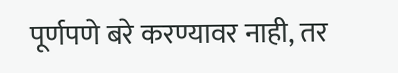पूर्णपणे बरे करण्यावर नाही, तर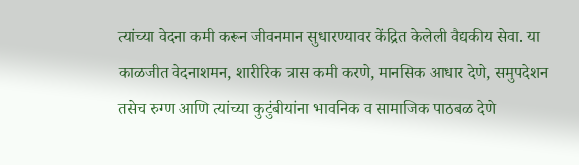त्यांच्या वेदना कमी करून जीवनमान सुधारण्यावर केंद्रित केलेली वैद्यकीय सेवा. या काळजीत वेदनाशमन, शारीरिक त्रास कमी करणे, मानसिक आधार देणे, समुपदेशन तसेच रुग्ण आणि त्यांच्या कुटुंबीयांना भावनिक व सामाजिक पाठबळ देणे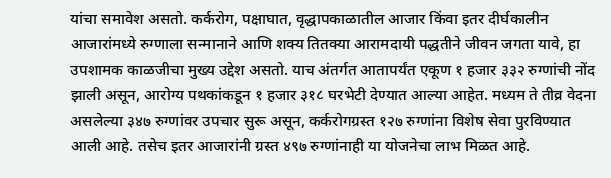यांचा समावेश असतो. कर्करोग, पक्षाघात, वृद्धापकाळातील आजार किंवा इतर दीर्घकालीन आजारांमध्ये रुग्णाला सन्मानाने आणि शक्य तितक्या आरामदायी पद्धतीने जीवन जगता यावे, हा उपशामक काळजीचा मुख्य उद्देश असतो. याच अंतर्गत आतापर्यंत एकूण १ हजार ३३२ रुग्णांची नोंद झाली असून, आरोग्य पथकांकडून १ हजार ३१८ घरभेटी देण्यात आल्या आहेत. मध्यम ते तीव्र वेदना असलेल्या ३४७ रुग्णांवर उपचार सुरू असून, कर्करोगग्रस्त १२७ रुग्णांना विशेष सेवा पुरविण्यात आली आहे. तसेच इतर आजारांनी ग्रस्त ४९७ रुग्णांनाही या योजनेचा लाभ मिळत आहे.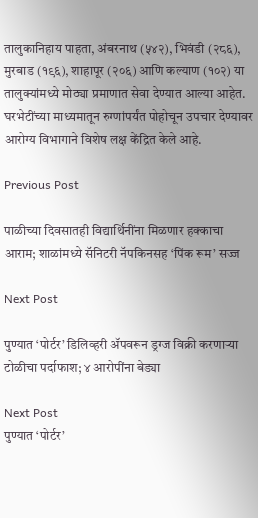तालुकानिहाय पाहता, अंबरनाथ (५४२), भिवंडी (२८६), मुरबाड (१९६), शाहापूर (२०६) आणि कल्याण (१०२) या तालुक्यांमध्ये मोठ्या प्रमाणात सेवा देण्यात आल्या आहेत. घरभेटींच्या माध्यमातून रुग्णांपर्यंत पोहोचून उपचार देण्यावर आरोग्य विभागाने विशेष लक्ष केंद्रित केले आहे.

Previous Post

पाळीच्या दिवसातही विद्यार्थिनींना मिळणार हक्काचा आराम; शाळांमध्ये सॅनिटरी नॅपकिनसह ‘पिंक रूम’ सज्ज

Next Post

पुण्यात ‘पोर्टर’ डिलिव्हरी ॲपवरून ड्रग्ज विक्री करणाऱ्या टोळीचा पर्दाफाश; ४ आरोपींना बेड्या

Next Post
पुण्यात ‘पोर्टर’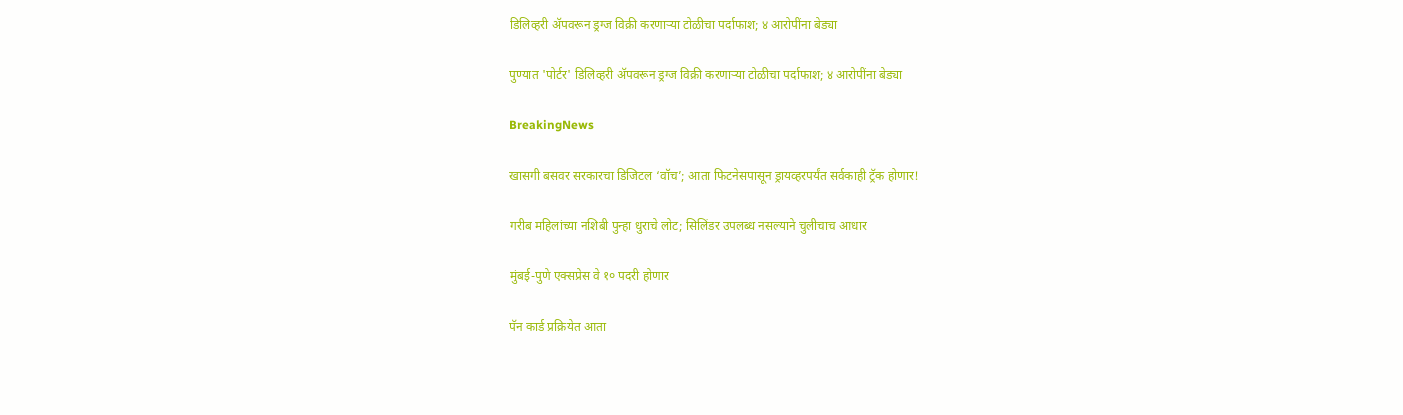डिलिव्हरी ॲपवरून ड्रग्ज विक्री करणाऱ्या टोळीचा पर्दाफाश; ४ आरोपींना बेड्या

पुण्यात 'पोर्टर' डिलिव्हरी ॲपवरून ड्रग्ज विक्री करणाऱ्या टोळीचा पर्दाफाश; ४ आरोपींना बेड्या

BreakingNews

खासगी बसवर सरकारचा डिजिटल ‘वॉच’; आता फिटनेसपासून ड्रायव्हरपर्यंत सर्वकाही ट्रॅक होणार!

गरीब महिलांच्या नशिबी पुन्हा धुराचे लोट; सिलिंडर उपलब्ध नसल्याने चुलीचाच आधार

मुंबई-पुणे एक्सप्रेस वे १० पदरी होणार

पॅन कार्ड प्रक्रियेत आता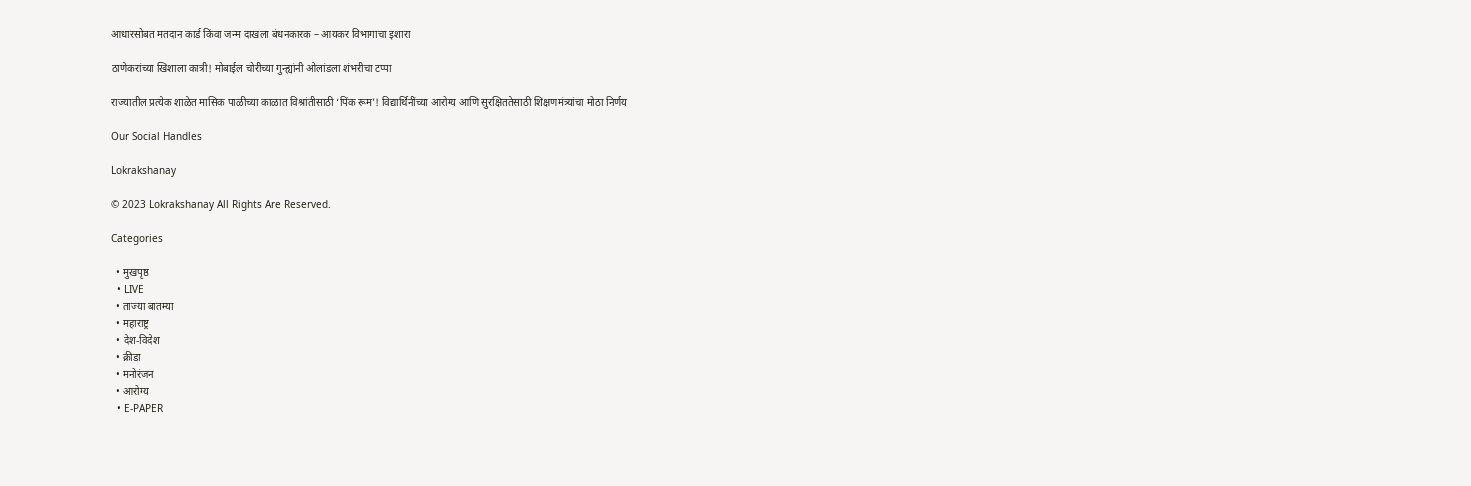आधारसोबत मतदान कार्ड किंवा जन्म दाखला बंधनकारक – आयकर विभागाचा इशारा

ठाणेकरांच्या खिशाला कात्री! मोबाईल चोरीच्या गुन्ह्यांनी ओलांडला शंभरीचा टप्पा

राज्यातील प्रत्येक शाळेत मासिक पाळीच्या काळात विश्रांतीसाठी ‘पिंक रूम’! विद्यार्थिनींच्या आरोग्य आणि सुरक्षिततेसाठी शिक्षणमंत्र्यांचा मोठा निर्णय

Our Social Handles

Lokrakshanay

© 2023 Lokrakshanay All Rights Are Reserved.

Categories

  • मुखपृष्ठ
  • LIVE
  • ताज्या बातम्या
  • महाराष्ट्र
  • देश-विदेश
  • क्रीडा
  • मनोरंजन
  • आरोग्य
  • E-PAPER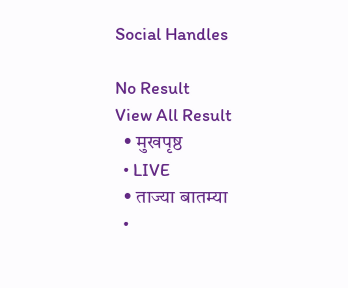Social Handles

No Result
View All Result
  • मुखपृष्ठ
  • LIVE
  • ताज्या बातम्या
  •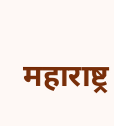महाराष्ट्र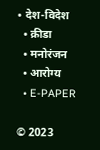• देश-विदेश
  • क्रीडा
  • मनोरंजन
  • आरोग्य
  • E-PAPER

© 2023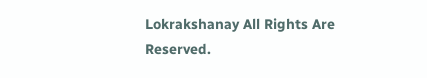Lokrakshanay All Rights Are Reserved.